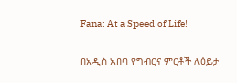Fana: At a Speed of Life!

በአዲስ አበባ የግብርና ምርቶች ለዕይታ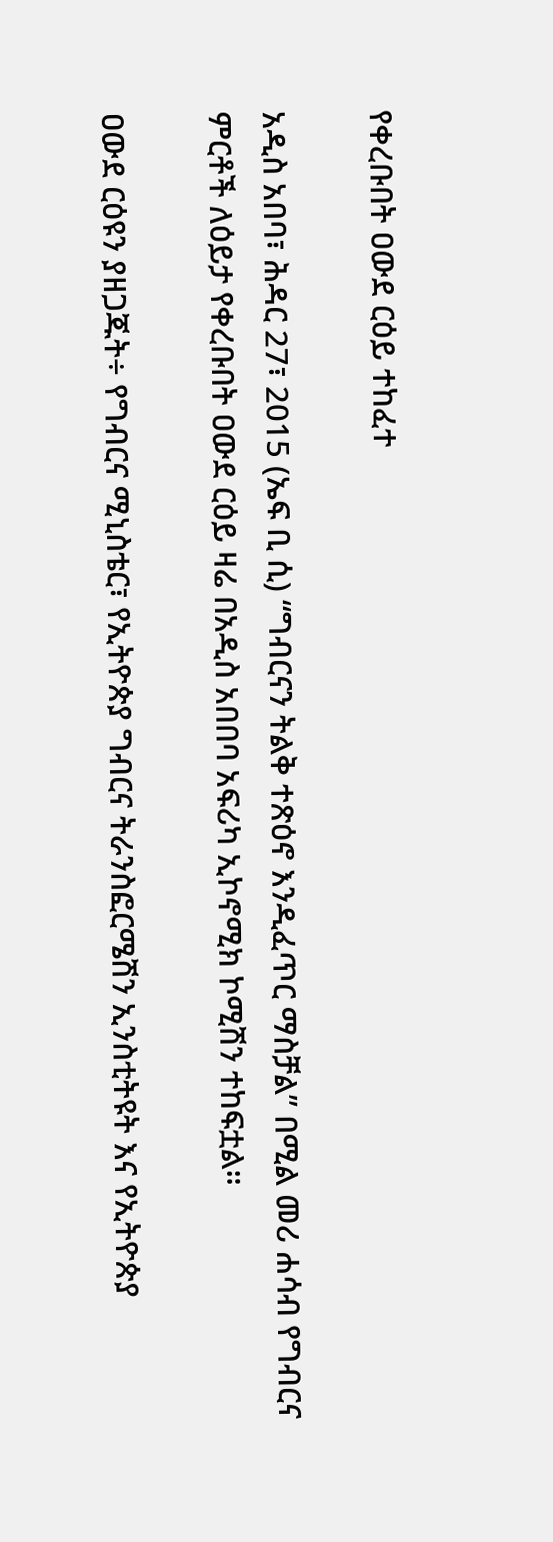የቀረቡበት ዐውደ ርዕይ ተከፈተ

አዲስ አበባ፣ ሕዳር 27፣ 2015 (ኤፍ ቢ ሲ) “ግብርናን ትልቅ ተጽዕኖ እንዲፈጥር ማስቻል” በሚል መሪ ሐሳብ የግብርና ምርቶች ለዕይታ የቀረቡበት ዐውደ ርዕይ ዛሬ በአዲስ አበበባ አፍሪካ ኢኮኖሚክ ኮሚሽን ተከፍቷል።

ዐውደ ርዕዩን ያዘጋጁት÷ የግብርና ሚኒስቴር፣ የኢትዮጵያ ግብርና ትራንስፎርሜሽን ኢንስቲትዩት እና የኢትዮጵያ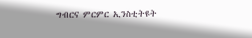ግብርና ምርምር ኢንስቲትዩት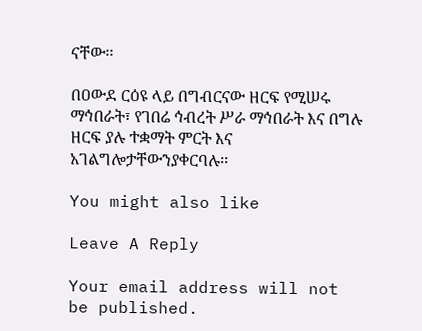ናቸው፡፡

በዐውደ ርዕዩ ላይ በግብርናው ዘርፍ የሚሠሩ ማኅበራት፣ የገበሬ ኅብረት ሥራ ማኅበራት እና በግሉ ዘርፍ ያሉ ተቋማት ምርት እና አገልግሎታቸውንያቀርባሉ፡፡

You might also like

Leave A Reply

Your email address will not be published.